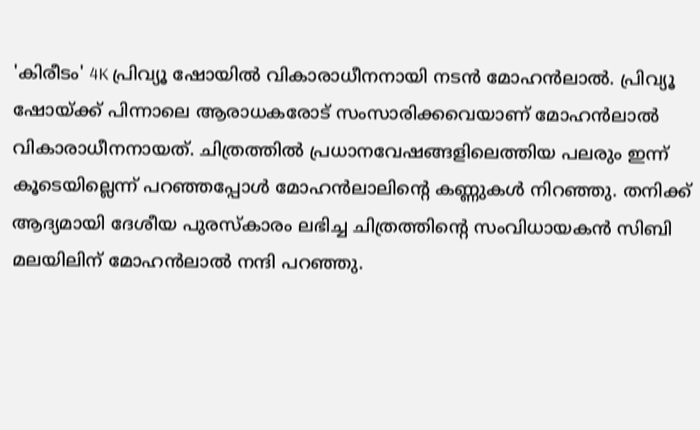'കിരീടം' 4K പ്രിവ്യൂ ഷോയിൽ വികാരാധീനനായി നടൻ മോഹൻലാൽ. പ്രിവ്യൂ ഷോയ്ക്ക് പിന്നാലെ ആരാധകരോട് സംസാരിക്കവെയാണ് മോഹൻലാൽ വികാരാധീനനായത്. ചിത്രത്തിൽ പ്രധാനവേഷങ്ങളിലെത്തിയ പലരും ഇന്ന് കൂടെയില്ലെന്ന് പറഞ്ഞപ്പോൾ മോഹൻലാലിന്റെ കണ്ണുകൾ നിറഞ്ഞു. തനിക്ക് ആദ്യമായി ദേശീയ പുരസ്കാരം ലഭിച്ച ചിത്രത്തിന്റെ സംവിധായകൻ സിബി മലയിലിന് മോഹൻലാൽ നന്ദി പറഞ്ഞു.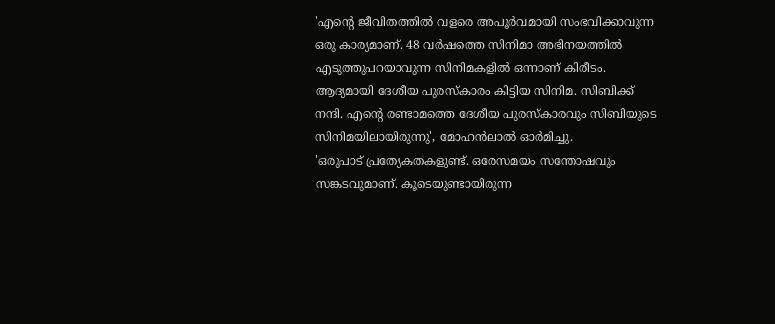'എന്റെ ജീവിതത്തിൽ വളരെ അപൂർവമായി സംഭവിക്കാവുന്ന ഒരു കാര്യമാണ്. 48 വർഷത്തെ സിനിമാ അഭിനയത്തിൽ എടുത്തുപറയാവുന്ന സിനിമകളിൽ ഒന്നാണ് കിരീടം. ആദ്യമായി ദേശീയ പുരസ്കാരം കിട്ടിയ സിനിമ. സിബിക്ക് നന്ദി. എന്റെ രണ്ടാമത്തെ ദേശീയ പുരസ്കാരവും സിബിയുടെ സിനിമയിലായിരുന്നു', മോഹൻലാൽ ഓർമിച്ചു.
'ഒരുപാട് പ്രത്യേകതകളുണ്ട്. ഒരേസമയം സന്തോഷവും സങ്കടവുമാണ്. കൂടെയുണ്ടായിരുന്ന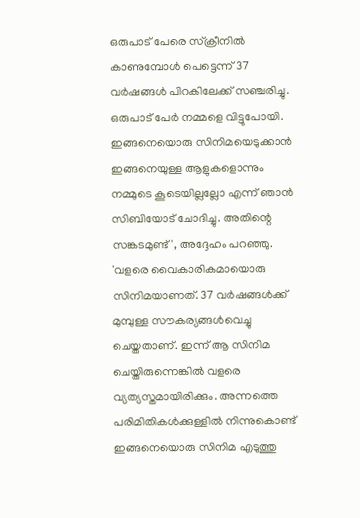ഒരുപാട് പേരെ സ്ക്രീനിൽ കാണുമ്പോൾ പെട്ടെന്ന് 37 വർഷങ്ങൾ പിറകിലേക്ക് സഞ്ചരിച്ചു. ഒരുപാട് പേർ നമ്മളെ വിട്ടുപോയി. ഇങ്ങനെയൊരു സിനിമയെടുക്കാൻ ഇങ്ങനെയുള്ള ആളുകളൊന്നും നമ്മുടെ കൂടെയില്ലല്ലോ എന്ന് ഞാൻ സിബിയോട് ചോദിച്ചു. അതിന്റെ സങ്കടമുണ്ട്', അദ്ദേഹം പറഞ്ഞു.
'വളരെ വൈകാരികമായൊരു സിനിമയാണത്. 37 വർഷങ്ങൾക്ക് മുമ്പുള്ള സൗകര്യങ്ങൾവെച്ചു ചെയ്തതാണ്. ഇന്ന് ആ സിനിമ ചെയ്തിരുന്നെങ്കിൽ വളരെ വ്യത്യസ്തമായിരിക്കും. അന്നത്തെ പരിമിതികൾക്കുള്ളിൽ നിന്നുകൊണ്ട് ഇങ്ങനെയൊരു സിനിമ എടുത്തു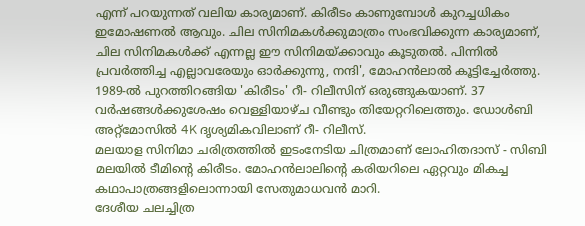എന്ന് പറയുന്നത് വലിയ കാര്യമാണ്. കിരീടം കാണുമ്പോൾ കുറച്ചധികം ഇമോഷണൽ ആവും. ചില സിനിമകൾക്കുമാത്രം സംഭവിക്കുന്ന കാര്യമാണ്, ചില സിനിമകൾക്ക് എന്നല്ല ഈ സിനിമയ്ക്കാവും കൂടുതൽ. പിന്നിൽ പ്രവർത്തിച്ച എല്ലാവരേയും ഓർക്കുന്നു, നന്ദി', മോഹൻലാൽ കൂട്ടിച്ചേർത്തു.
1989-ൽ പുറത്തിറങ്ങിയ 'കിരീടം' റീ- റിലീസിന് ഒരുങ്ങുകയാണ്. 37 വർഷങ്ങൾക്കുശേഷം വെള്ളിയാഴ്ച വീണ്ടും തിയേറ്ററിലെത്തും. ഡോൾബി അറ്റ്മോസിൽ 4K ദൃശ്യമികവിലാണ് റീ- റിലീസ്.
മലയാള സിനിമാ ചരിത്രത്തിൽ ഇടംനേടിയ ചിത്രമാണ് ലോഹിതദാസ് - സിബി മലയിൽ ടീമിന്റെ കിരീടം. മോഹൻലാലിന്റെ കരിയറിലെ ഏറ്റവും മികച്ച കഥാപാത്രങ്ങളിലൊന്നായി സേതുമാധവൻ മാറി.
ദേശീയ ചലച്ചിത്ര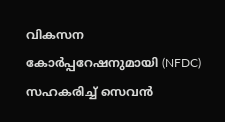വികസന കോർപ്പറേഷനുമായി (NFDC) സഹകരിച്ച് സെവൻ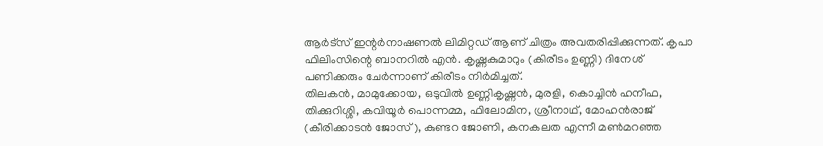ആർട്സ് ഇന്റർനാഷണൽ ലിമിറ്റഡ് ആണ് ചിത്രം അവതരിപ്പിക്കുന്നത്. കൃപാ ഫിലിംസിന്റെ ബാനറിൽ എൻ. കൃഷ്ണകുമാറും (കിരീടം ഉണ്ണി) ദിനേശ് പണിക്കരും ചേർന്നാണ് കിരീടം നിർമിച്ചത്.
തിലകൻ, മാമുക്കോയ, ഒടുവിൽ ഉണ്ണികൃഷ്ണൻ, മുരളി, കൊച്ചിൻ ഹനീഫ, തിക്കുറിശ്ശി, കവിയൂർ പൊന്നമ്മ, ഫിലോമിന, ശ്രീനാഥ്, മോഹൻരാജ് (കീരിക്കാടൻ ജോസ്), കുണ്ടറ ജോണി, കനകലത എന്നീ മൺമറഞ്ഞ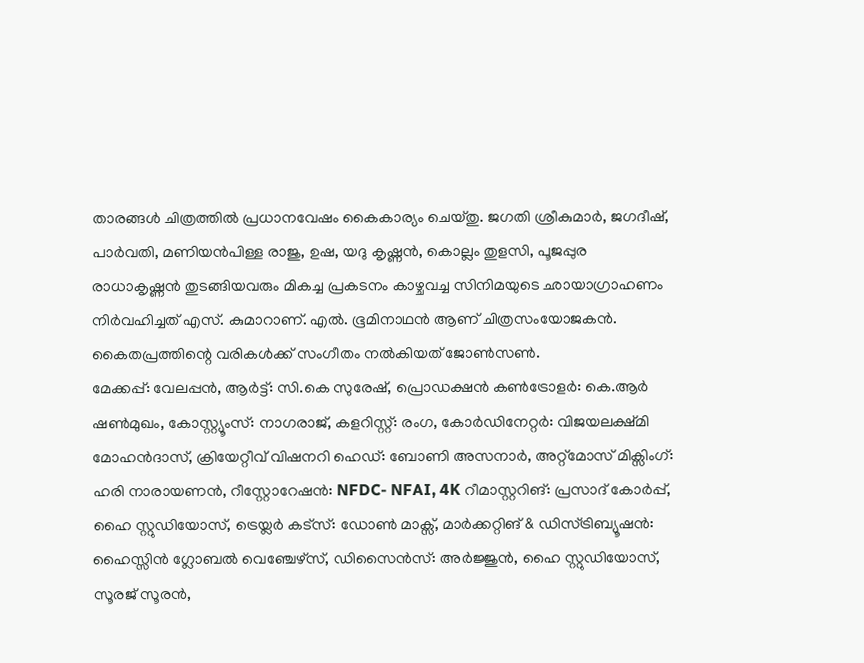താരങ്ങൾ ചിത്രത്തിൽ പ്രധാനവേഷം കൈകാര്യം ചെയ്തു. ജഗതി ശ്രീകുമാർ, ജഗദീഷ്, പാർവതി, മണിയൻപിള്ള രാജു, ഉഷ, യദു കൃഷ്ണൻ, കൊല്ലം തുളസി, പൂജപ്പുര രാധാകൃഷ്ണൻ തുടങ്ങിയവരും മികച്ച പ്രകടനം കാഴ്ചവച്ച സിനിമയുടെ ഛായാഗ്രാഹണം നിർവഹിച്ചത് എസ്. കുമാറാണ്. എൽ. ഭൂമിനാഥൻ ആണ് ചിത്രസംയോജകൻ. കൈതപ്രത്തിന്റെ വരികൾക്ക് സംഗീതം നൽകിയത് ജോൺസൺ.
മേക്കപ്പ്: വേലപ്പൻ, ആർട്ട്: സി.കെ സുരേഷ്, പ്രൊഡക്ഷൻ കൺട്രോളർ: കെ.ആർ ഷൺമുഖം, കോസ്റ്റ്യൂംസ്: നാഗരാജ്, കളറിസ്റ്റ്: രംഗ, കോർഡിനേറ്റർ: വിജയലക്ഷ്മി മോഹൻദാസ്, ക്രിയേറ്റീവ് വിഷനറി ഹെഡ്: ബോണി അസനാർ, അറ്റ്മോസ് മിക്സിംഗ്: ഹരി നാരായണൻ, റീസ്റ്റോറേഷൻ: NFDC- NFAI, 4K റീമാസ്റ്ററിങ്: പ്രസാദ് കോർപ്പ്, ഹൈ സ്റ്റുഡിയോസ്, ട്രെയ്ലർ കട്സ്: ഡോൺ മാക്സ്, മാർക്കറ്റിങ് & ഡിസ്ട്രിബ്യൂഷൻ: ഹൈസ്സിൻ ഗ്ലോബൽ വെഞ്ചേഴ്സ്, ഡിസൈൻസ്: അർജ്ജുൻ, ഹൈ സ്റ്റുഡിയോസ്, സൂരജ് സൂരൻ,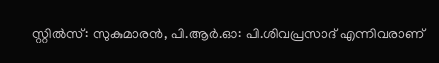സ്റ്റിൽസ്: സുകുമാരൻ, പി.ആർ.ഓ: പി.ശിവപ്രസാദ് എന്നിവരാണ്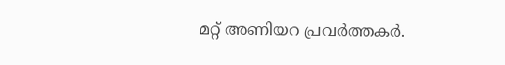മറ്റ് അണിയറ പ്രവർത്തകർ.